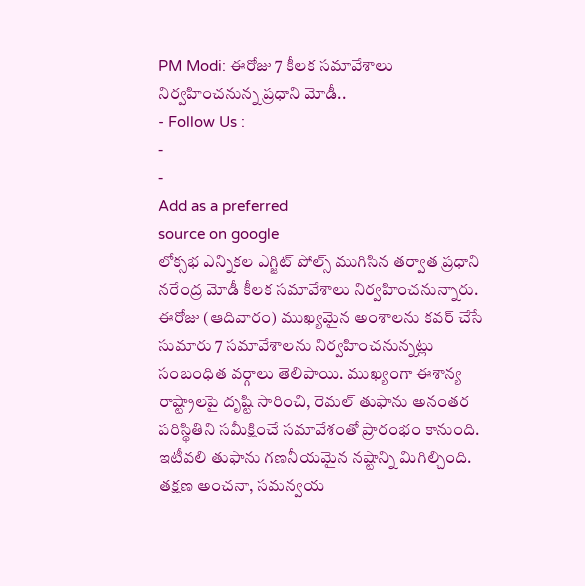PM Modi: ఈరోజు 7 కీలక సమావేశాలు నిర్వహించనున్న ప్రధాని మోడీ..
- Follow Us :
-
-
Add as a preferred
source on google
లోక్సభ ఎన్నికల ఎగ్జిట్ పోల్స్ ముగిసిన తర్వాత ప్రధాని నరేంద్ర మోడీ కీలక సమావేశాలు నిర్వహించనున్నారు. ఈరోజు (ఆదివారం) ముఖ్యమైన అంశాలను కవర్ చేసే సుమారు 7 సమావేశాలను నిర్వహించనున్నట్లు సంబంధిత వర్గాలు తెలిపాయి. ముఖ్యంగా ఈశాన్య రాష్ట్రాలపై దృష్టి సారించి, రెమల్ తుఫాను అనంతర పరిస్థితిని సమీక్షించే సమావేశంతో ప్రారంభం కానుంది.
ఇటీవలి తుఫాను గణనీయమైన నష్టాన్ని మిగిల్చింది. తక్షణ అంచనా, సమన్వయ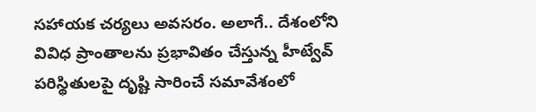సహాయక చర్యలు అవసరం. అలాగే.. దేశంలోని వివిధ ప్రాంతాలను ప్రభావితం చేస్తున్న హీట్వేవ్ పరిస్థితులపై దృష్టి సారించే సమావేశంలో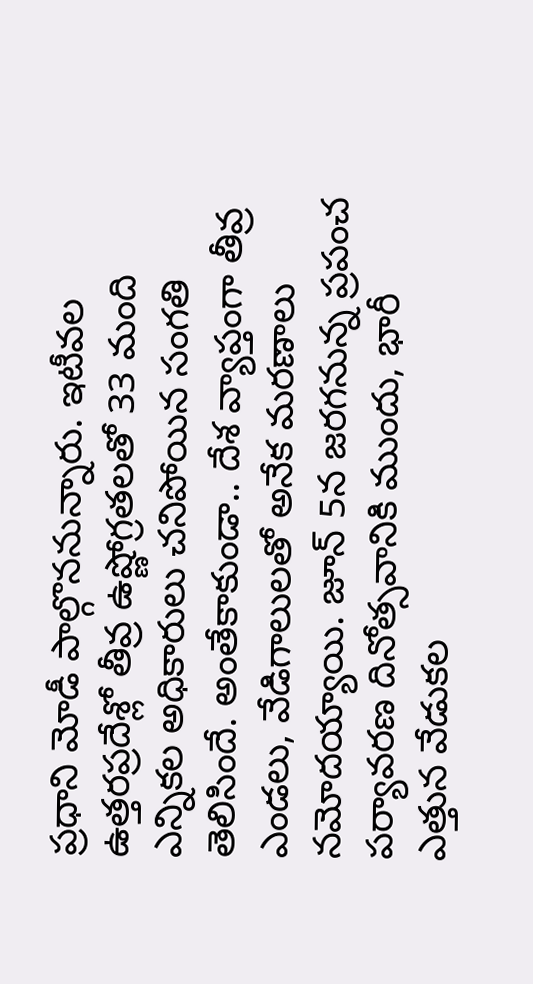ప్రధాని మోడీ పాల్గొననున్నారు. ఇటీవల ఉత్తరప్రదేశ్లో తీవ్ర ఉష్ణోగ్రతలతో 33 మంది ఎన్నికల అధికారులు చనిపోయిన సంగతి తెలిసిందే. అంతేకాకుండా.. దేశ వ్యాప్తంగా తీవ్ర ఎండలు, వేడిగాలులతో అనేక మరణాలు నమోదయ్యాయి. జూన్ 5న జరగనున్న ప్రపంచ పర్యావరణ దినోత్సవానికి ముందు, భారీ ఎత్తున వేడుకల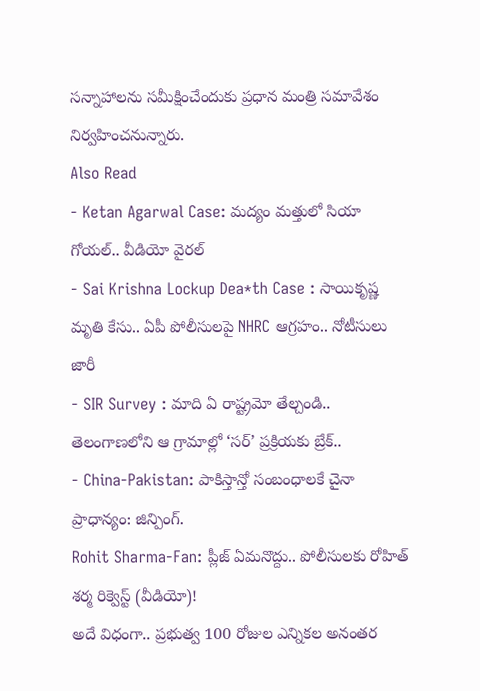సన్నాహాలను సమీక్షించేందుకు ప్రధాన మంత్రి సమావేశం నిర్వహించనున్నారు.
Also Read
- Ketan Agarwal Case: మద్యం మత్తులో సియా గోయల్.. వీడియో వైరల్
- Sai Krishna Lockup Dea*th Case : సాయికృష్ణ మృతి కేసు.. ఏపీ పోలీసులపై NHRC ఆగ్రహం.. నోటీసులు జారీ
- SIR Survey : మాది ఏ రాష్ట్రమో తేల్చండి.. తెలంగాణలోని ఆ గ్రామాల్లో ‘సర్’ ప్రక్రియకు బ్రేక్..
- China-Pakistan: పాకిస్తాన్తో సంబంధాలకే చైనా ప్రాధాన్యం: జిన్పింగ్.
Rohit Sharma-Fan: ప్లీజ్ ఏమనొద్దు.. పోలీసులకు రోహిత్ శర్మ రిక్వెస్ట్ (వీడియో)!
అదే విధంగా.. ప్రభుత్వ 100 రోజుల ఎన్నికల అనంతర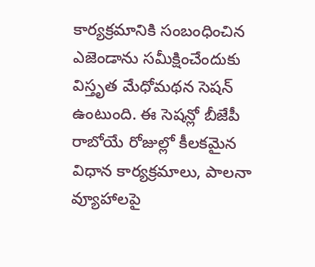కార్యక్రమానికి సంబంధించిన ఎజెండాను సమీక్షించేందుకు విస్తృత మేధోమథన సెషన్ ఉంటుంది. ఈ సెషన్లో బీజేపీ రాబోయే రోజుల్లో కీలకమైన విధాన కార్యక్రమాలు, పాలనా వ్యూహాలపై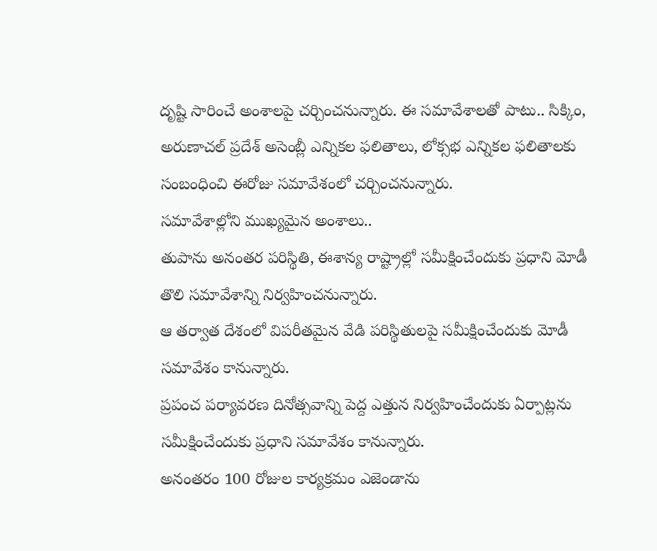దృష్టి సారించే అంశాలపై చర్చించనున్నారు. ఈ సమావేశాలతో పాటు.. సిక్కిం, అరుణాచల్ ప్రదేశ్ అసెంబ్లీ ఎన్నికల ఫలితాలు, లోక్సభ ఎన్నికల ఫలితాలకు సంబంధించి ఈరోజు సమావేశంలో చర్చించనున్నారు.
సమావేశాల్లోని ముఖ్యమైన అంశాలు..
తుపాను అనంతర పరిస్థితి, ఈశాన్య రాష్ట్రాల్లో సమీక్షించేందుకు ప్రధాని మోడీ తొలి సమావేశాన్ని నిర్వహించనున్నారు.
ఆ తర్వాత దేశంలో విపరీతమైన వేడి పరిస్థితులపై సమీక్షించేందుకు మోడీ సమావేశం కానున్నారు.
ప్రపంచ పర్యావరణ దినోత్సవాన్ని పెద్ద ఎత్తున నిర్వహించేందుకు ఏర్పాట్లను సమీక్షించేందుకు ప్రధాని సమావేశం కానున్నారు.
అనంతరం 100 రోజుల కార్యక్రమం ఎజెండాను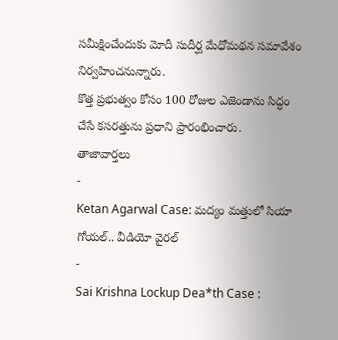సమీక్షించేందుకు మోదీ సుదీర్ఘ మేధోమథన సమావేశం నిర్వహించనున్నారు.
కొత్త ప్రభుత్వం కోసం 100 రోజుల ఎజెండాను సిద్ధం చేసే కసరత్తును ప్రధాని ప్రారంభించారు.
తాజావార్తలు
-
Ketan Agarwal Case: మద్యం మత్తులో సియా గోయల్.. వీడియో వైరల్
-
Sai Krishna Lockup Dea*th Case :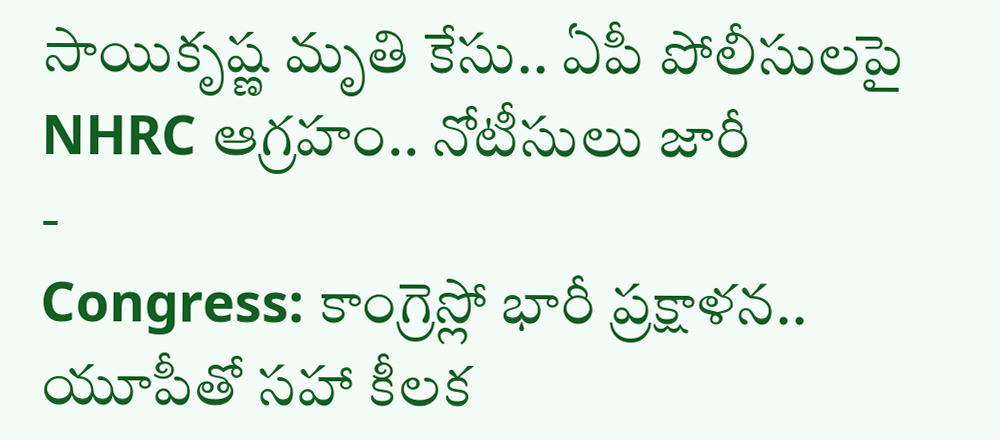సాయికృష్ణ మృతి కేసు.. ఏపీ పోలీసులపై NHRC ఆగ్రహం.. నోటీసులు జారీ
-
Congress: కాంగ్రెస్లో భారీ ప్రక్షాళన.. యూపీతో సహా కీలక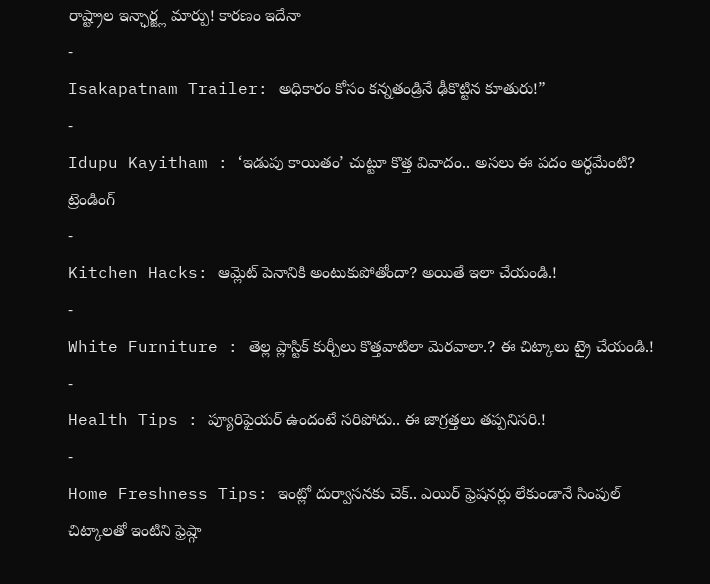రాష్ట్రాల ఇన్ఛార్జ్ల మార్పు! కారణం ఇదేనా
-
Isakapatnam Trailer: అధికారం కోసం కన్నతండ్రినే ఢీకొట్టిన కూతురు!”
-
Idupu Kayitham : ‘ఇడుపు కాయితం’ చుట్టూ కొత్త వివాదం.. అసలు ఈ పదం అర్ధమేంటి?
ట్రెండింగ్
-
Kitchen Hacks: ఆమ్లెట్ పెనానికి అంటుకుపోతోందా? అయితే ఇలా చేయండి.!
-
White Furniture : తెల్ల ప్లాస్టిక్ కుర్చీలు కొత్తవాటిలా మెరవాలా.? ఈ చిట్కాలు ట్రై చేయండి.!
-
Health Tips : ప్యూరిఫైయర్ ఉందంటే సరిపోదు.. ఈ జాగ్రత్తలు తప్పనిసరి.!
-
Home Freshness Tips: ఇంట్లో దుర్వాసనకు చెక్.. ఎయిర్ ఫ్రెషనర్లు లేకుండానే సింపుల్ చిట్కాలతో ఇంటిని ఫ్రెష్గా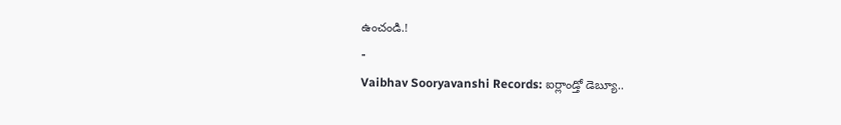ఉంచండి.!
-
Vaibhav Sooryavanshi Records: ఐర్లాండ్తో డెబ్యూ..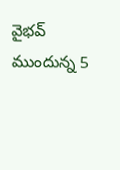వైభవ్ ముందున్న 5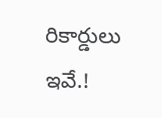రికార్డులు ఇవే.!